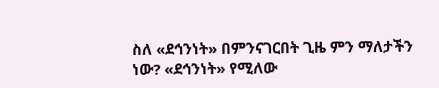ስለ «ደኅንነት» በምንናገርበት ጊዜ ምን ማለታችን ነው? «ደኅንነት» የሚለው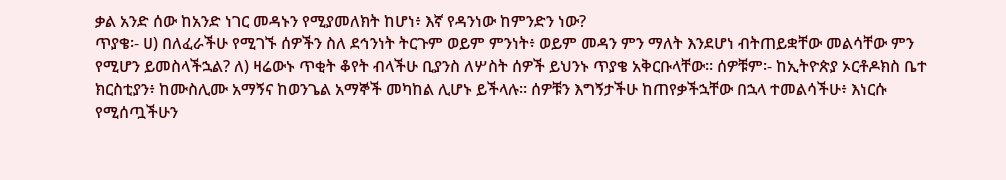ቃል አንድ ሰው ከአንድ ነገር መዳኑን የሚያመለክት ከሆነ፥ እኛ የዳንነው ከምንድን ነው?
ጥያቄ፡- ሀ) በለፈራችሁ የሚገኙ ሰዎችን ስለ ደኅንነት ትርጉም ወይም ምንነት፥ ወይም መዳን ምን ማለት እንደሆነ ብትጠይቋቸው መልሳቸው ምን የሚሆን ይመስላችኋል? ለ) ዛሬውኑ ጥቂት ቆየት ብላችሁ ቢያንስ ለሦስት ሰዎች ይህንኑ ጥያቄ አቅርቡላቸው። ሰዎቹም፡- ከኢትዮጵያ ኦርቶዶክስ ቤተ ክርስቲያን፥ ከሙስሊሙ አማኝና ከወንጌል አማኞች መካከል ሊሆኑ ይችላሉ። ሰዎቹን እግኝታችሁ ከጠየቃችኋቸው በኋላ ተመልሳችሁ፥ እነርሱ የሚሰጧችሁን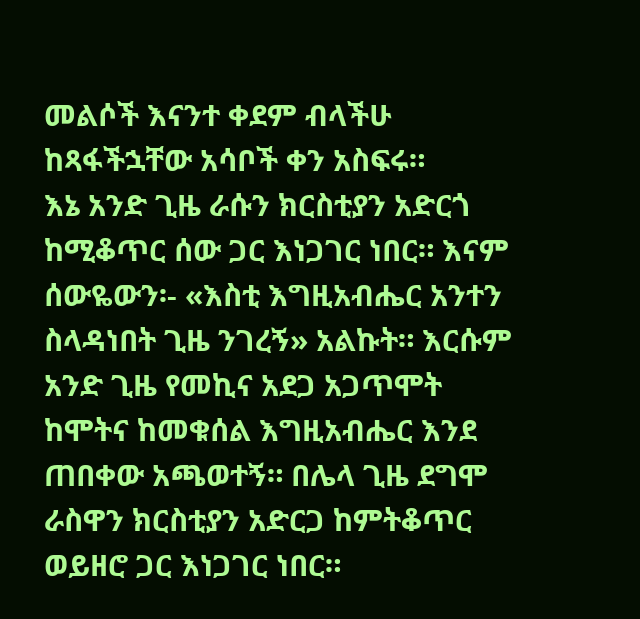መልሶች እናንተ ቀደም ብላችሁ ከጻፋችኋቸው አሳቦች ቀን አስፍሩ።
እኔ አንድ ጊዜ ራሱን ክርስቲያን አድርጎ ከሚቆጥር ሰው ጋር እነጋገር ነበር። እናም ሰውዬውን፡- «እስቲ እግዚአብሔር አንተን ስላዳነበት ጊዜ ንገረኝ» አልኩት። እርሱም አንድ ጊዜ የመኪና አደጋ አጋጥሞት ከሞትና ከመቁሰል እግዚአብሔር እንደ ጠበቀው አጫወተኝ። በሌላ ጊዜ ደግሞ ራስዋን ክርስቲያን አድርጋ ከምትቆጥር ወይዘሮ ጋር እነጋገር ነበር።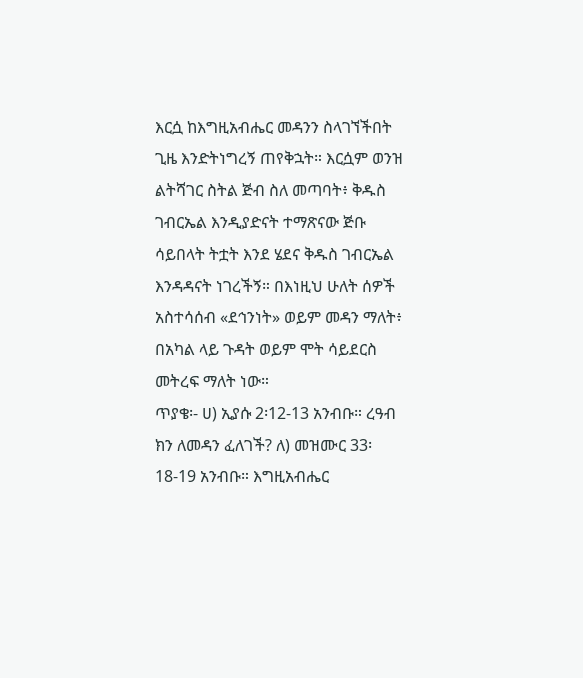እርሷ ከእግዚአብሔር መዳንን ስላገኘችበት ጊዜ እንድትነግረኝ ጠየቅኋት። እርሷም ወንዝ ልትሻገር ስትል ጅብ ስለ መጣባት፥ ቅዱስ ገብርኤል እንዲያድናት ተማጽናው ጅቡ ሳይበላት ትቷት እንደ ሄደና ቅዱስ ገብርኤል እንዳዳናት ነገረችኝ። በእነዚህ ሁለት ሰዎች አስተሳሰብ «ደኅንነት» ወይም መዳን ማለት፥ በአካል ላይ ጉዳት ወይም ሞት ሳይደርስ መትረፍ ማለት ነው።
ጥያቄ፡- ሀ) ኢያሱ 2፡12-13 አንብቡ። ረዓብ ክን ለመዳን ፈለገች? ለ) መዝሙር 33፡18-19 አንብቡ። እግዚአብሔር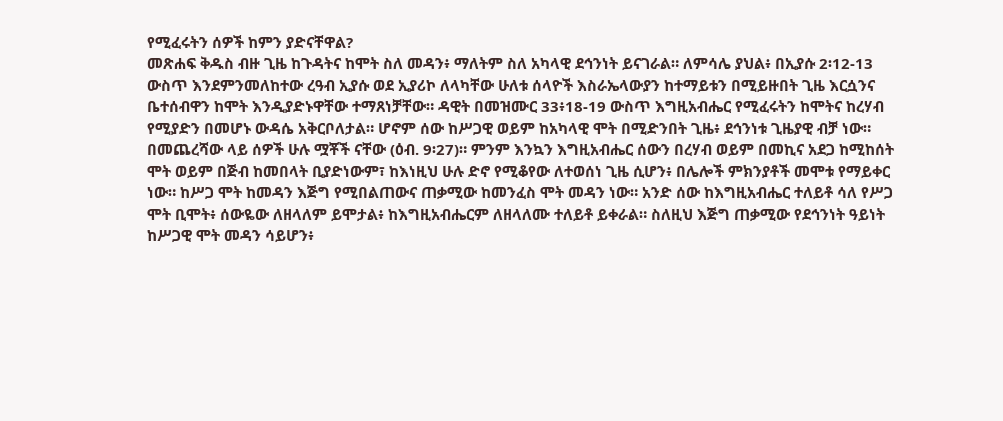የሚፈሩትን ሰዎች ከምን ያድናቸዋል?
መጽሐፍ ቅዱስ ብዙ ጊዜ ከጉዳትና ከሞት ስለ መዳን፥ ማለትም ስለ አካላዊ ደኅንነት ይናገራል። ለምሳሌ ያህል፥ በኢያሱ 2፡12-13 ውስጥ እንደምንመለከተው ረዓብ ኢያሱ ወደ ኢያሪኮ ለላካቸው ሁለቱ ሰላዮች እስራኤላውያን ከተማይቱን በሚይዙበት ጊዜ እርሷንና ቤተሰብዋን ከሞት እንዲያድኑዋቸው ተማጸነቻቸው። ዳዊት በመዝሙር 33፥18-19 ውስጥ እግዚአብሔር የሚፈሩትን ከሞትና ከረሃብ የሚያድን በመሆኑ ውዳሴ አቅርቦለታል። ሆኖም ሰው ከሥጋዊ ወይም ከአካላዊ ሞት በሚድንበት ጊዜ፥ ደኅንነቱ ጊዜያዊ ብቻ ነው። በመጨረሻው ላይ ሰዎች ሁሉ ሟቾች ናቸው (ዕብ. 9፡27)። ምንም እንኳን እግዚአብሔር ሰውን በረሃብ ወይም በመኪና አደጋ ከሚከሰት ሞት ወይም በጅብ ከመበላት ቢያድነውም፣ ከእነዚህ ሁሉ ድኖ የሚቆየው ለተወሰነ ጊዜ ሲሆን፥ በሌሎች ምክንያቶች መሞቱ የማይቀር ነው። ከሥጋ ሞት ከመዳን እጅግ የሚበልጠውና ጠቃሚው ከመንፈስ ሞት መዳን ነው። አንድ ሰው ከእግዚአብሔር ተለይቶ ሳለ የሥጋ ሞት ቢሞት፥ ሰውዬው ለዘላለም ይሞታል፥ ከእግዚአብሔርም ለዘላለሙ ተለይቶ ይቀራል። ስለዚህ እጅግ ጠቃሚው የደኅንነት ዓይነት ከሥጋዊ ሞት መዳን ሳይሆን፥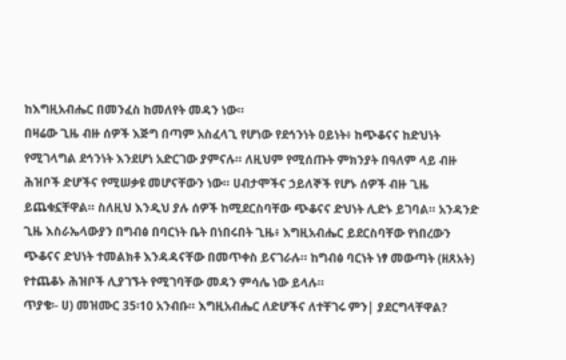ከእግዚአብሔር በመንፈስ ከመለየት መዳን ነው።
በዛሬው ጊዜ ብዙ ሰዎች እጅግ በጣም አስፈላጊ የሆነው የደኅንነት ዐይነት፥ ከጭቆናና ከድህነት የሚገላግል ደኅንነት እንደሆነ አድርገው ያምናሉ። ለዚህም የሚሰጡት ምክንያት በዓለም ላይ ብዙ ሕዝቦች ድሆችና የሚሠቃዩ መሆናቸውን ነው። ሀብታሞችና ኃይለኞች የሆኑ ሰዎች ብዙ ጊዜ ይጨቁኗቸዋል። ስለዚህ እንዲህ ያሉ ሰዎች ከሚደርስባቸው ጭቆናና ድህነት ሊድኑ ይገባል። አንዳንድ ጊዜ እስራኤላውያን በግብፅ በባርነት ቤት በነበሩበት ጊዜ፥ እግዚአብሔር ይደርስባቸው የነበረውን ጭቆናና ድህነት ተመልክቶ እንዳዳናቸው በመጥቀስ ይናገራሉ። ከግብፅ ባርነት ነፃ መውጣት (ዘጸአት) የተጨቆኑ ሕዝቦች ሊያገኙት የሚገባቸው መዳን ምሳሌ ነው ይላሉ።
ጥያቄ፡- ሀ) መዝሙር 35፡10 አንብቡ። እግዚአብሔር ለድሆችና ለተቸገሩ ምን| ያደርግላቸዋል?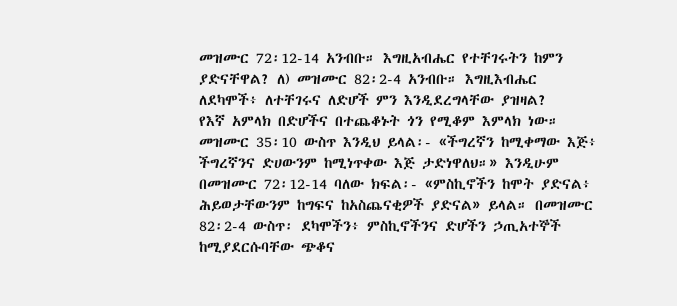መዝሙር 72፡12-14 አንብቡ። እግዚአብሔር የተቸገሩትን ከምን ያድናቸዋል? ለ) መዝሙር 82፡2-4 አንብቡ። እግዚእብሔር ለደካሞች፥ ለተቸገሩና ለድሆች ምን እንዲደረግላቸው ያዝዛል?
የእኛ አምላክ በድሆችና በተጨቆኑት ጎን የሚቆም እምላክ ነው። መዝሙር 35፡10 ውስጥ እንዲህ ይላል፡- «ችግረኛን ከሚቀማው እጅ፥ ችግረኛንና ድሀውንም ከሚነጥቀው እጅ ታድነዋለህ።» እንዲሁም በመዝሙር 72፡12-14 ባለው ክፍል፡- «ምስኪኖችን ከሞት ያድናል፥ ሕይወታቸውንም ከግፍና ከአስጨናቂዎች ያድናል» ይላል። በመዝሙር 82፡2-4 ውስጥ፡ ደካሞችን፥ ምስኪኖችንና ድሆችን ኃጢአተኞች ከሚያደርሱባቸው ጭቆና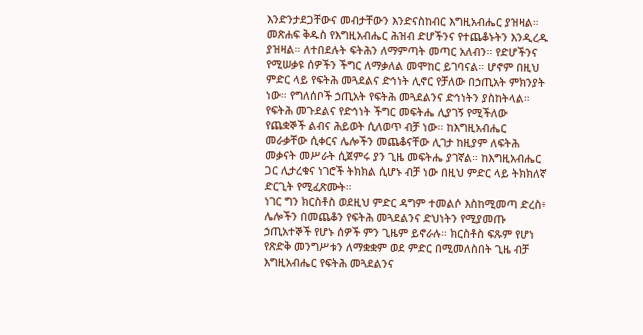እንድንታደጋቸውና መብታቸውን እንድናስከብር እግዚአብሔር ያዝዛል።
መጽሐፍ ቅዱስ የእግዚአብሔር ሕዝብ ድሆችንና የተጨቆኑትን እንዲረዱ ያዝዛል። ለተበደሉት ፍትሕን ለማምጣት መጣር አለብን። የድሆችንና የሚሠቃዩ ሰዎችን ችግር ለማቃለል መሞከር ይገባናል። ሆኖም በዚህ ምድር ላይ የፍትሕ መጓደልና ድኅነት ሊኖር የቻለው በኃጢአት ምክንያት ነው። የግለሰቦች ኃጢአት የፍትሕ መጓደልንና ድኅነትን ያስከትላል። የፍትሕ መጉደልና የድኅነት ችግር መፍትሔ ሊያገኝ የሚችለው የጨቋኞች ልብና ሕይወት ሲለወጥ ብቻ ነው። ከእግዚአብሔር መራቃቸው ሲቀርና ሌሎችን መጨቆናቸው ሊገታ ከዚያም ለፍትሕ መቃናት መሥራት ሲጀምሩ ያን ጊዜ መፍትሔ ያገኛል። ከእግዚአብሔር ጋር ሊታረቁና ነገሮች ትክክል ሲሆኑ ብቻ ነው በዚህ ምድር ላይ ትክክለኛ ድርጊት የሚፈጽሙት።
ነገር ግን ክርስቶስ ወደዚህ ምድር ዳግም ተመልሶ እስከሚመጣ ድረስ፥ ሌሎችን በመጨቆን የፍትሕ መጓደልንና ድህነትን የሚያመጡ ኃጢአተኞች የሆኑ ሰዎች ምን ጊዜም ይኖራሉ። ክርስቶስ ፍጹም የሆነ የጽድቅ መንግሥቱን ለማቋቋም ወደ ምድር በሚመለስበት ጊዜ ብቻ እግዚአብሔር የፍትሕ መጓደልንና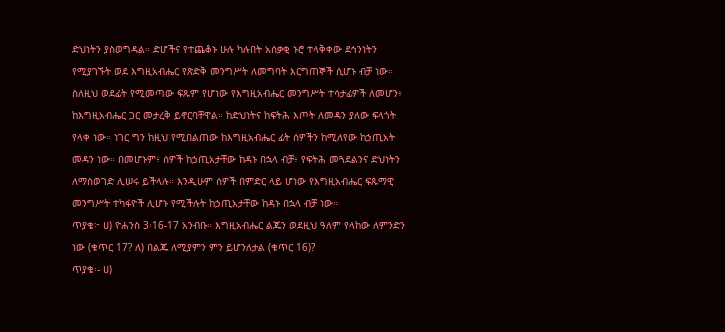ድህነትን ያስወግዳል። ድሆችና የተጨቆኑ ሁሉ ካሉበት አሰቃቂ ኑሮ ተላቅቀው ደኅንነትን የሚያገኙት ወደ እግዚአብሔር የጽድቅ መንግሥት ለመግባት እርግጠኞች ሲሆኑ ብቻ ነው። ስለዚህ ወደፊት የሚመጣው ፍጹም የሆነው የእግዚአብሔር መንግሥት ተሳታፊዎች ለመሆን፥ ከእግዚአብሔር ጋር መታረቅ ይኖርባቸዋል። ከድህነትና ከፍትሕ እጦት ለመዳን ያለው ፍላጎት የላቀ ነው። ነገር ግን ከዚህ የሚበልጠው ከእግዚአብሔር ፊት ሰዎችን ከሚለየው ከኃጢአት መዳን ነው። በመሆኑም፥ ሰዎች ከኃጢአታቸው ከዳኑ በኋላ ብቻ፥ የፍትሕ መጓደልንና ድህነትን ለማስወገድ ሊሠሩ ይችላሉ። እንዲሁም ሰዎች በምድር ላይ ሆነው የእግዚአብሔር ፍጹማዊ መንግሥት ተካፋዮች ሊሆኑ የሚችሉት ከኃጢአታቸው ከዳኑ በኋላ ብቻ ነው።
ጥያቄ፦ ሀ) ዮሐንስ 3፡16-17 አንብቡ። እግዚአብሔር ልጁን ወደዚህ ዓለም የላከው ለምንድን ነው (ቁጥር 17? ለ) በልጁ ለሚያምን ምን ይሆንለታል (ቁጥር 16)?
ጥያቄ፡- ሀ)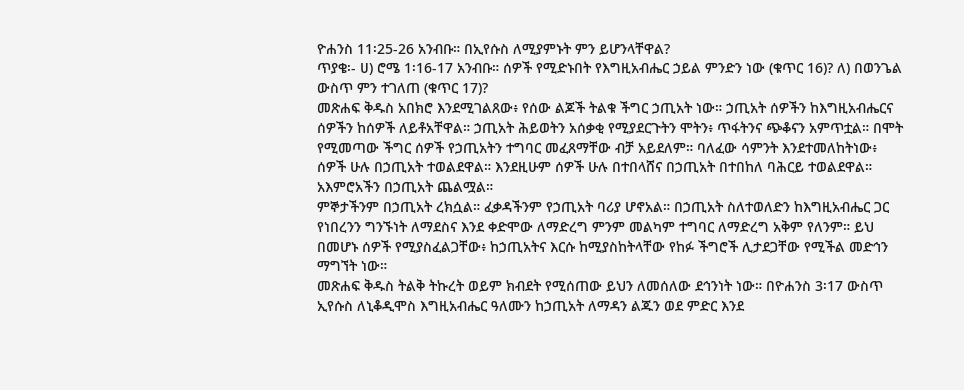ዮሐንስ 11፡25-26 አንብቡ። በኢየሱስ ለሚያምኑት ምን ይሆንላቸዋል?
ጥያቄ፡- ሀ) ሮሜ 1፡16-17 አንብቡ። ሰዎች የሚድኑበት የእግዚአብሔር ኃይል ምንድን ነው (ቁጥር 16)? ለ) በወንጌል ውስጥ ምን ተገለጠ (ቁጥር 17)?
መጽሐፍ ቅዱስ አበክሮ እንደሚገልጸው፥ የሰው ልጆች ትልቁ ችግር ኃጢአት ነው። ኃጢአት ሰዎችን ከእግዚአብሔርና ሰዎችን ከሰዎች ለይቶአቸዋል። ኃጢአት ሕይወትን አሰቃቂ የሚያደርጉትን ሞትን፥ ጥፋትንና ጭቆናን አምጥቷል። በሞት የሚመጣው ችግር ሰዎች የኃጢአትን ተግባር መፈጸማቸው ብቻ አይደለም። ባለፈው ሳምንት እንደተመለከትነው፥ ሰዎች ሁሉ በኃጢአት ተወልደዋል። እንደዚሁም ሰዎች ሁሉ በተበላሸና በኃጢአት በተበከለ ባሕርይ ተወልደዋል። አእምሮአችን በኃጢአት ጨልሟል።
ምኞታችንም በኃጢአት ረክሷል። ፈቃዳችንም የኃጢአት ባሪያ ሆኖአል። በኃጢአት ስለተወለድን ከእግዚአብሔር ጋር የነበረንን ግንኙነት ለማደስና እንደ ቀድሞው ለማድረግ ምንም መልካም ተግባር ለማድረግ አቅም የለንም። ይህ በመሆኑ ሰዎች የሚያስፈልጋቸው፥ ከኃጢአትና እርሱ ከሚያስከትላቸው የከፉ ችግሮች ሊታደጋቸው የሚችል መድኅን ማግኘት ነው።
መጽሐፍ ቅዱስ ትልቅ ትኩረት ወይም ክብደት የሚሰጠው ይህን ለመሰለው ደኅንነት ነው። በዮሐንስ 3፡17 ውስጥ ኢየሱስ ለኒቆዲሞስ እግዚአብሔር ዓለሙን ከኃጢአት ለማዳን ልጁን ወደ ምድር እንደ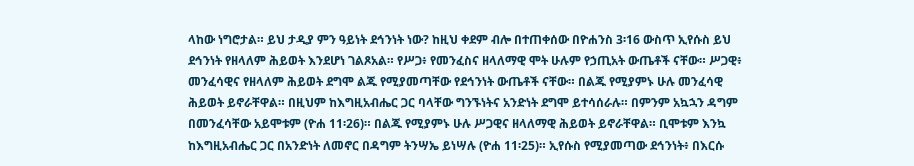ላከው ነግሮታል። ይህ ታዲያ ምን ዓይነት ደኅንነት ነው? ከዚህ ቀደም ብሎ በተጠቀሰው በዮሐንስ 3፡16 ውስጥ ኢየሱስ ይህ ደኅንነት የዘላለም ሕይወት እንደሆነ ገልጾአል። የሥጋ፥ የመንፈስና ዘላለማዊ ሞት ሁሉም የኃጢአት ውጤቶች ናቸው። ሥጋዊ፥ መንፈሳዊና የዘላለም ሕይወት ደግሞ ልጁ የሚያመጣቸው የደኅንነት ውጤቶች ናቸው። በልጁ የሚያምኑ ሁሉ መንፈሳዊ ሕይወት ይኖራቸዋል። በዚህም ከእግዚአብሔር ጋር ባላቸው ግንኙነትና አንድነት ደግሞ ይተሳሰራሉ። በምንም አኳኋን ዳግም በመንፈሳቸው አይሞቱም (ዮሐ 11፡26)። በልጁ የሚያምኑ ሁሉ ሥጋዊና ዘላለማዊ ሕይወት ይኖራቸዋል። ቢሞቱም እንኳ ከእግዚአብሔር ጋር በአንድነት ለመኖር በዳግም ትንሣኤ ይነሣሉ (ዮሐ 11፡25)። ኢየሱስ የሚያመጣው ደኅንነት፥ በእርሱ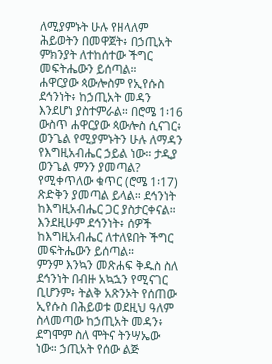ለሚያምኑት ሁሉ የዘላለም ሕይወትን በመዋጀት፥ በኃጢአት ምክንያት ለተከሰተው ችግር መፍትሔውን ይሰጣል።
ሐዋርያው ጳውሎስም የኢየሱስ ደኅንነት፥ ከኃጢአት መዳን እንደሆነ ያስተምራል። በሮሜ 1፡16 ውስጥ ሐዋርያው ጳውሎስ ሲናገር፥ ወንጌል የሚያምኑትን ሁሉ ለማዳን የእግዚአብሔር ኃይል ነው። ታዲያ ወንጌል ምንን ያመጣል? የሚቀጥለው ቁጥር (ሮሜ 1፡17) ጽድቅን ያመጣል ይላል። ደኅንነት ከእግዚአብሔር ጋር ያስታርቀናል። እንደዚሁም ደኅንነት፥ ሰዎች ከእግዚአብሔር ለተለዩበት ችግር መፍትሔውን ይሰጣል።
ምንም እንኳን መጽሐፍ ቅዱስ ስለ ደኅንነት በብዙ አኳኋን የሚናገር ቢሆንም፥ ትልቅ አጽንኦት የሰጠው ኢየሱስ በሕይወቱ ወደዚህ ዓለም ስላመጣው ከኃጢአት መዳን፥ ደግሞም ስለ ሞትና ትንሣኤው ነው። ኃጢአት የሰው ልጅ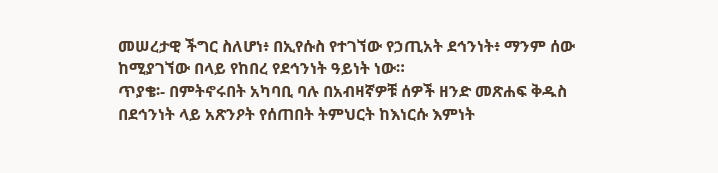መሠረታዊ ችግር ስለሆነ፥ በኢየሱስ የተገኘው የኃጢአት ደኅንነት፥ ማንም ሰው ከሚያገኘው በላይ የከበረ የደኅንነት ዓይነት ነው።
ጥያቄ፡- በምትኖሩበት አካባቢ ባሉ በአብዛኛዎቹ ሰዎች ዘንድ መጽሐፍ ቅዱስ በደኅንነት ላይ አጽንዖት የሰጠበት ትምህርት ከእነርሱ እምነት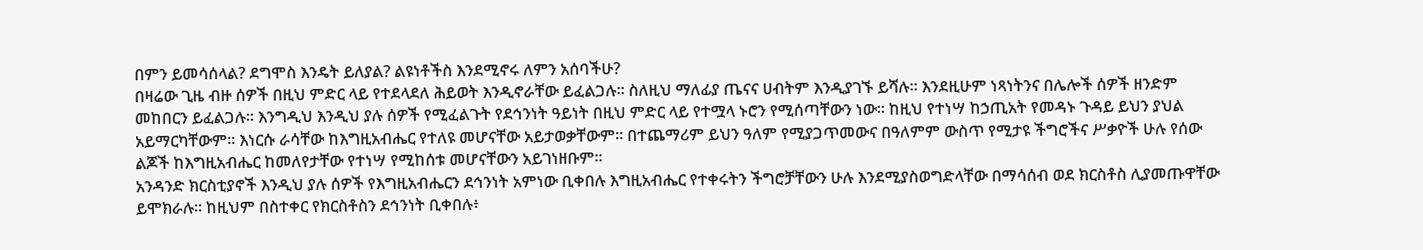በምን ይመሳሰላል? ደግሞስ እንዴት ይለያል? ልዩነቶችስ እንደሚኖሩ ለምን አሰባችሁ?
በዛሬው ጊዜ ብዙ ሰዎች በዚህ ምድር ላይ የተደላደለ ሕይወት እንዲኖራቸው ይፈልጋሉ። ስለዚህ ማለፊያ ጤናና ሀብትም እንዲያገኙ ይሻሉ። እንደዚሁም ነጻነትንና በሌሎች ሰዎች ዘንድም መከበርን ይፈልጋሉ። እንግዲህ እንዲህ ያሉ ሰዎች የሚፈልጉት የደኅንነት ዓይነት በዚህ ምድር ላይ የተሟላ ኑሮን የሚሰጣቸውን ነው። ከዚህ የተነሣ ከኃጢአት የመዳኑ ጉዳይ ይህን ያህል አይማርካቸውም። እነርሱ ራሳቸው ከእግዚአብሔር የተለዩ መሆናቸው አይታወቃቸውም። በተጨማሪም ይህን ዓለም የሚያጋጥመውና በዓለምም ውስጥ የሚታዩ ችግሮችና ሥቃዮች ሁሉ የሰው ልጆች ከእግዚአብሔር ከመለየታቸው የተነሣ የሚከሰቱ መሆናቸውን አይገነዘቡም።
አንዳንድ ክርስቲያኖች እንዲህ ያሉ ሰዎች የእግዚአብሔርን ደኅንነት አምነው ቢቀበሉ እግዚአብሔር የተቀሩትን ችግሮቻቸውን ሁሉ እንደሚያስወግድላቸው በማሳሰብ ወደ ክርስቶስ ሊያመጡዋቸው ይሞክራሉ። ከዚህም በስተቀር የክርስቶስን ደኅንነት ቢቀበሉ፥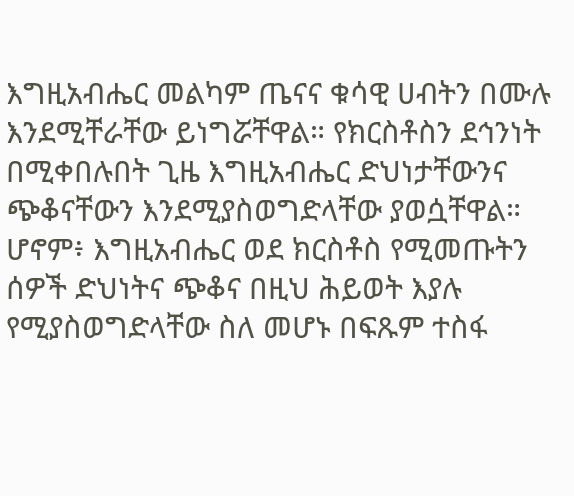እግዚአብሔር መልካም ጤናና ቁሳዊ ሀብትን በሙሉ እንደሚቸራቸው ይነግሯቸዋል። የክርስቶስን ደኅንነት በሚቀበሉበት ጊዜ እግዚአብሔር ድህነታቸውንና ጭቆናቸውን እንደሚያስወግድላቸው ያወሷቸዋል።
ሆኖም፥ እግዚአብሔር ወደ ክርስቶስ የሚመጡትን ሰዎች ድህነትና ጭቆና በዚህ ሕይወት እያሉ የሚያስወግድላቸው ስለ መሆኑ በፍጹም ተስፋ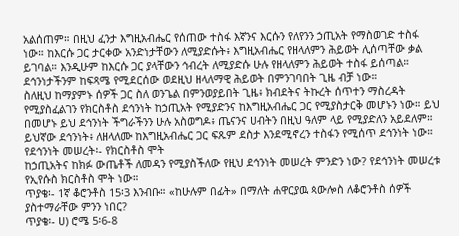አልሰጠም። በዚህ ፈንታ እግዚአብሔር የሰጠው ተስፋ እኛንና እርሱን የለየንን ኃጢአት የማስወገድ ተስፋ ነው። ከእርሱ ጋር ታርቀው አንድነታቸውን ለሚያድሱት፥ እግዚአብሔር የዘላለምን ሕይወት ሊሰጣቸው ቃል ይገባል። እንዲሁም ከእርሱ ጋር ያላቸውን ኅብረት ለሚያድሱ ሁሉ የዘላለምን ሕይወት ተስፋ ይሰጣል። ደኅንነታችንም ከፍጻሜ የሚደርሰው ወደዚህ ዘላለማዊ ሕይወት በምንገባበት ጊዜ ብቻ ነው።
ስለዚህ ከማያምኑ ሰዎች ጋር ስለ ወንጌል በምንወያይበት ጊዜ፥ ክብደትና ትኩረት ሰጥተን ማስረዳት የሚያስፈልገን የክርስቶስ ደኅንነት ከኃጢአት የሚያድንና ከእግዚአብሔር ጋር የሚያስታርቅ መሆኑን ነው። ይህ በመሆኑ ይህ ደኅንነት ችግራችንን ሁሉ አስወግዶ፥ ጤናንና ሀብትን በዚህ ዓለም ላይ የሚያድለን አይደለም። ይህኛው ደኅንነት፥ ለዘላለሙ ከእግዚአብሔር ጋር ፍጹም ደስታ እንደሚኖረን ተስፋን የሚሰጥ ደኅንነት ነው።
የደኅንነት መሠረት፡- የክርስቶስ ሞት
ከኃጢአትና ከክፉ ውጤቶች ለመዳን የሚያስችለው የዚህ ደኅንነት መሠረት ምንድን ነው? የደኅንነት መሠረቱ የኢየሱስ ክርስቶስ ሞት ነው።
ጥያቄ፡- 1ኛ ቆሮንቶስ 15፡3 እንብቡ። «ከሁሉም በፊት» በማለት ሐዋርያዉ ጳውሎስ ለቆሮንቶስ ሰዎች ያስተማራቸው ምንን ነበር?
ጥያቄ፡- ሀ) ሮሜ 5፡6-8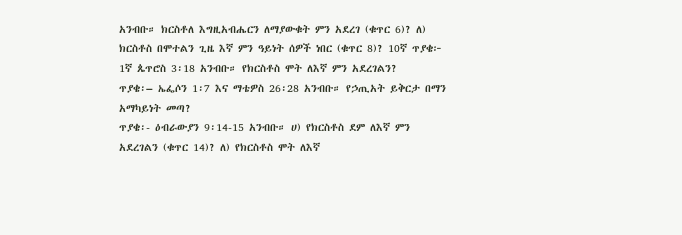አንብቡ። ክርስቶለ እግዚአብሔርን ለማያውቁት ምን አደረገ (ቁጥር 6)? ለ) ክርስቶስ በሞተልን ጊዜ እኛ ምን ዓይነት ሰዎች ነበር (ቁጥር 8)? 10ኛ ጥያቄ፦ 1ኛ ጴጥሮስ 3፡18 አንብቡ። የክርስቶስ ሞት ለእኛ ምን አደረገልን?
ጥያቄ፡– ኤፌሶን 1፡7 እና ማቴዎስ 26፡28 አንብቡ። የኃጢአት ይቅርታ በማን አማካይነት መጣ?
ጥያቄ፡- ዕብራውያን 9፡14-15 አንብቡ። ሀ) የክርስቶስ ደም ለእኛ ምን አደረገልን (ቁጥር 14)? ለ) የክርስቶስ ሞት ለእኛ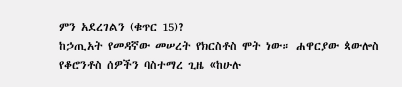ምን አደረገልን (ቁጥር 15)?
ከኃጢአት የመዳኛው መሠረት የክርስቶስ ሞት ነው። ሐዋርያው ጳውሎስ የቆሮንቶስ ሰዎችን ባስተማረ ጊዜ «ከሁሉ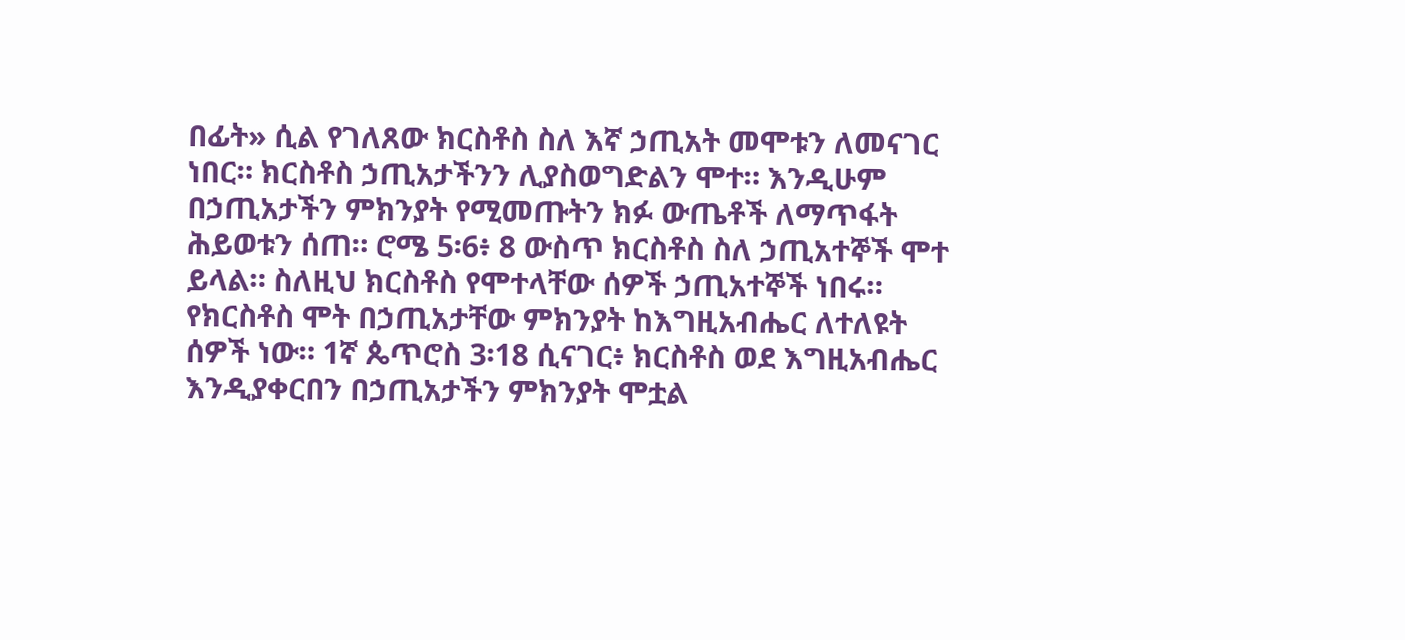በፊት» ሲል የገለጸው ክርስቶስ ስለ እኛ ኃጢአት መሞቱን ለመናገር ነበር። ክርስቶስ ኃጢአታችንን ሊያስወግድልን ሞተ። እንዲሁም በኃጢአታችን ምክንያት የሚመጡትን ክፉ ውጤቶች ለማጥፋት ሕይወቱን ሰጠ። ሮሜ 5፡6፥ 8 ውስጥ ክርስቶስ ስለ ኃጢአተኞች ሞተ ይላል። ስለዚህ ክርስቶስ የሞተላቸው ሰዎች ኃጢአተኞች ነበሩ። የክርስቶስ ሞት በኃጢአታቸው ምክንያት ከእግዚአብሔር ለተለዩት ሰዎች ነው። 1ኛ ጴጥሮስ 3፡18 ሲናገር፥ ክርስቶስ ወደ እግዚአብሔር እንዲያቀርበን በኃጢአታችን ምክንያት ሞቷል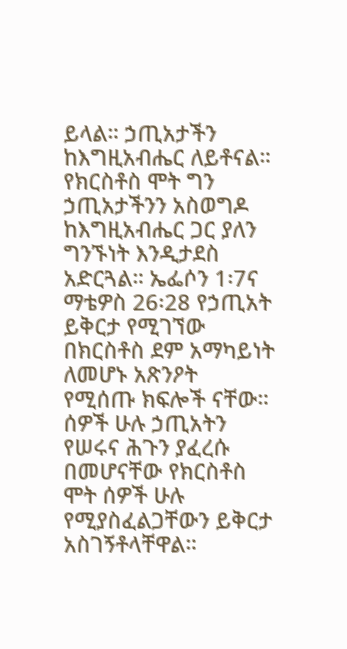ይላል። ኃጢአታችን ከእግዚአብሔር ለይቶናል። የክርስቶስ ሞት ግን ኃጢአታችንን አስወግዶ ከእግዚአብሔር ጋር ያለን ግንኙነት እንዲታደስ አድርጓል። ኤፌሶን 1፡7ና ማቴዎስ 26፡28 የኃጢአት ይቅርታ የሚገኘው በክርስቶስ ደም አማካይነት ለመሆኑ አጽንዖት የሚሰጡ ክፍሎች ናቸው። ሰዎች ሁሉ ኃጢአትን የሠሩና ሕጉን ያፈረሱ በመሆናቸው የክርስቶስ ሞት ሰዎች ሁሉ የሚያስፈልጋቸውን ይቅርታ አስገኝቶላቸዋል።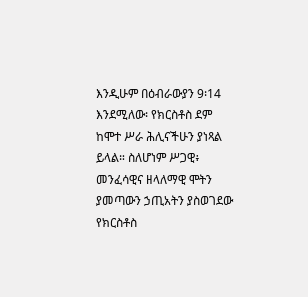እንዲሁም በዕብራውያን 9፡14 እንደሚለው፡ የክርስቶስ ደም ከሞተ ሥራ ሕሊናችሁን ያነጻል ይላል። ስለሆነም ሥጋዊ፥ መንፈሳዊና ዘላለማዊ ሞትን ያመጣውን ኃጢአትን ያስወገደው የክርስቶስ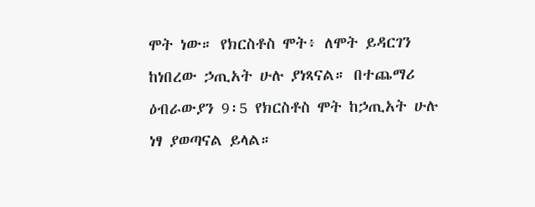ሞት ነው። የክርስቶስ ሞት፥ ለሞት ይዳርገን ከነበረው ኃጢአት ሁሉ ያነጻናል። በተጨማሪ ዕብራውያን 9፡5 የክርስቶስ ሞት ከኃጢአት ሁሉ ነፃ ያወጣናል ይላል።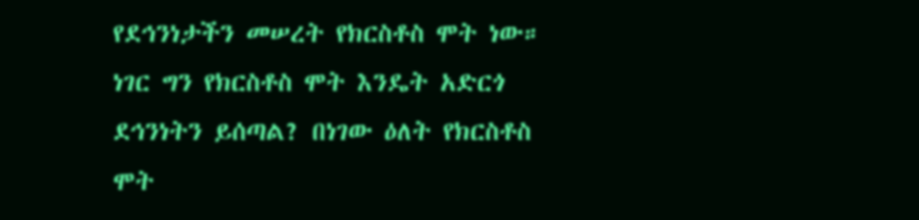የደኅንነታችን መሠረት የክርስቶስ ሞት ነው። ነገር ግን የክርስቶስ ሞት እንዴት አድርጎ ደኅንነትን ይሰጣል? በነገው ዕለት የክርስቶስ ሞት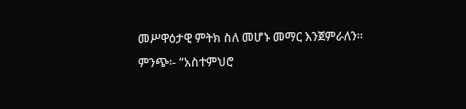መሥዋዕታዊ ምትክ ስለ መሆኑ መማር እንጀምራለን።
ምንጭ፡- “አስተምህሮ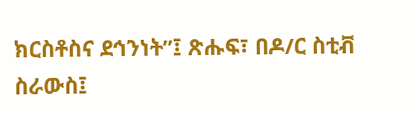ክርስቶስና ደኅንነት”፤ ጽሑፍ፣ በዶ/ር ስቲቭ ስራውስ፤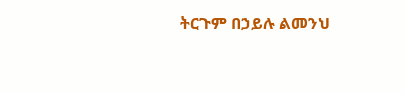ትርጉም በኃይሉ ልመንህ